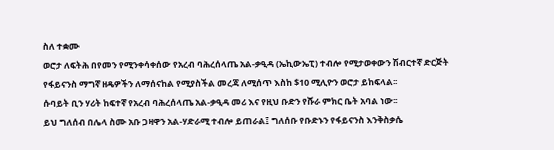ስለ ተቋሙ
ወሮታ ለፍትሕ በየመን የሚንቀሳቀሰው የአረብ ባሕረሰላጤ አል-ቃዒዳ (ኤኪውኤፒ) ተብሎ የሚታወቀውን ሽብርተኛ ድርጅት የፋይናንስ ማግኛ ዘዴዎችን ለማሰናከል የሚያስችል መረጃ ለሚሰጥ እስከ $10 ሚሊዮን ወሮታ ይከፍላል፡፡
ሱባይት ቢን ሃሪት ከፍተኛ የአረብ ባሕረሰላጤ አል-ቃዒዳ መሪ እና የዚህ ቡድን የሹራ ምክር ቤት አባል ነው፡፡
ይህ ግለሰብ በሌላ ስሙ አቡ ጋዛዋን አል-ሃድራሚ ተብሎ ይጠራል፤ ግለሰቡ የቡድኑን የፋይናንስ እንቅስቃሴ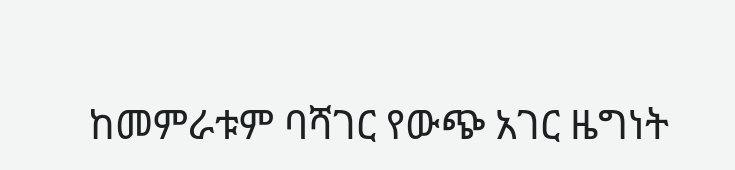ከመምራቱም ባሻገር የውጭ አገር ዜግነት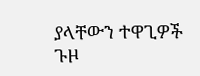ያላቸውን ተዋጊዎች ጉዞ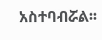አስተባብሯል፡፡